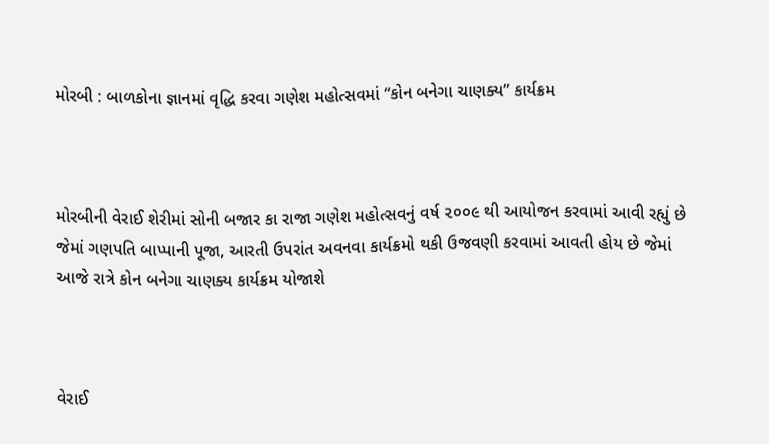મોરબી : બાળકોના જ્ઞાનમાં વૃદ્ધિ કરવા ગણેશ મહોત્સવમાં “કોન બનેગા ચાણક્ય” કાર્યક્રમ



મોરબીની વેરાઈ શેરીમાં સોની બજાર કા રાજા ગણેશ મહોત્સવનું વર્ષ ૨૦૦૯ થી આયોજન કરવામાં આવી રહ્યું છે જેમાં ગણપતિ બાપ્પાની પૂજા, આરતી ઉપરાંત અવનવા કાર્યક્રમો થકી ઉજવણી કરવામાં આવતી હોય છે જેમાં આજે રાત્રે કોન બનેગા ચાણક્ય કાર્યક્રમ યોજાશે



વેરાઈ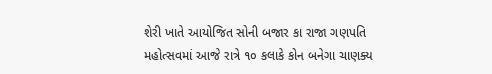શેરી ખાતે આયોજિત સોની બજાર કા રાજા ગણપતિ મહોત્સવમાં આજે રાત્રે ૧૦ કલાકે કોન બનેગા ચાણક્ય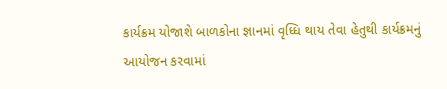કાર્યક્રમ યોજાશે બાળકોના જ્ઞાનમાં વૃધ્ધિ થાય તેવા હેતુથી કાર્યક્રમનું આયોજન કરવામાં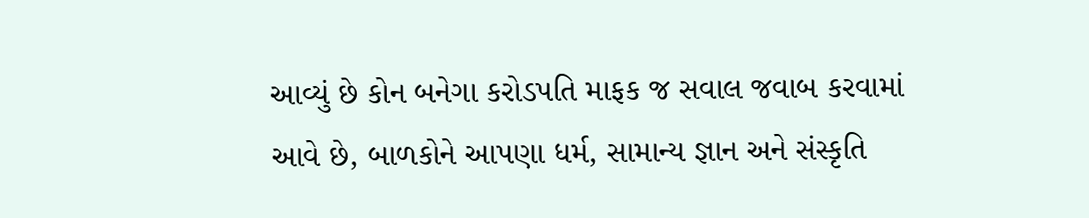આવ્યું છે કોન બનેગા કરોડપતિ માફક જ સવાલ જવાબ કરવામાં આવે છે, બાળકોને આપણા ધર્મ, સામાન્ય જ્ઞાન અને સંસ્કૃતિ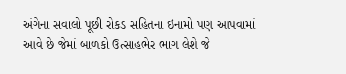અંગેના સવાલો પૂછી રોકડ સહિતના ઇનામો પણ આપવામાં આવે છે જેમાં બાળકો ઉત્સાહભેર ભાગ લેશે જે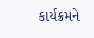કાર્યક્રમને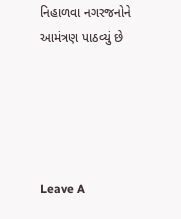નિહાળવા નગરજનોને આમંત્રણ પાઠવ્યું છે





Leave A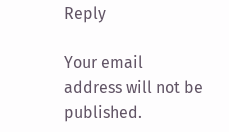Reply

Your email address will not be published.